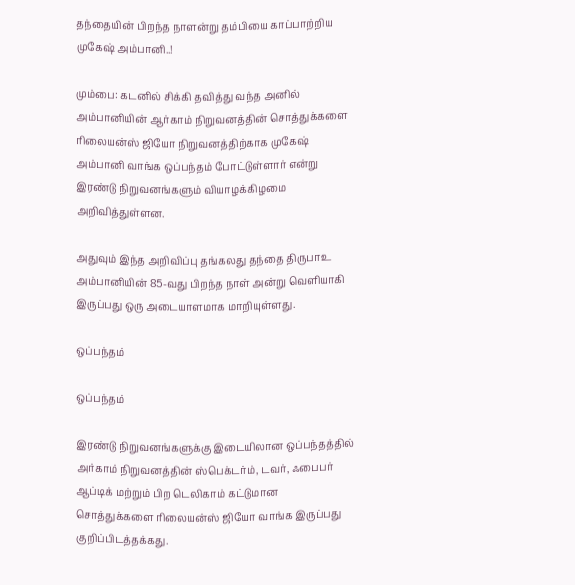தந்தையின் பிறந்த நாளன்று தம்பியை காப்பாற்றிய முகேஷ் அம்பானி..!

மும்பை: கடனில் சிக்கி தவித்து வந்த அனில் அம்பானியின் ஆர்காம் நிறுவனத்தின் சொத்துக்களை ரிலையன்ஸ் ஜியோ நிறுவனத்திற்காக முகேஷ் அம்பானி வாங்க ஒப்பந்தம் போட்டுள்ளார் என்று இரண்டு நிறுவனங்களும் வியாழக்கிழமை அறிவித்துள்ளன.

அதுவும் இந்த அறிவிப்பு தங்கலது தந்தை திருபாஉ அம்பானியின் 85-வது பிறந்த நாள் அன்று வெளியாகி இருப்பது ஒரு அடையாளமாக மாறியுள்ளது.

ஒப்பந்தம்

ஒப்பந்தம்

இரண்டு நிறுவனங்களுக்கு இடையிலான ஒப்பந்தத்தில் அர்காம் நிறுவனத்தின் ஸ்பெக்டர்ம், டவர், ஃபைபர் ஆப்டிக் மற்றும் பிற டெலிகாம் கட்டுமான சொத்துக்களை ரிலையன்ஸ் ஜியோ வாங்க இருப்பது குறிப்பிடத்தக்கது.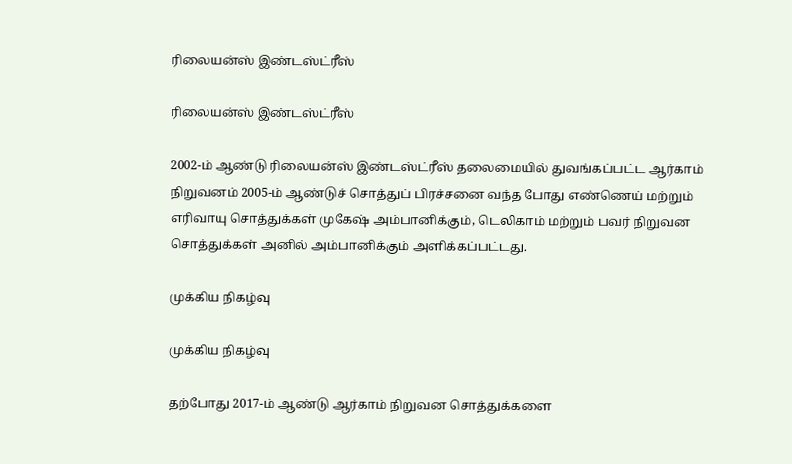ரிலையன்ஸ் இண்டஸ்ட்ரீஸ்

ரிலையன்ஸ் இண்டஸ்ட்ரீஸ்

2002-ம் ஆண்டு ரிலையன்ஸ் இண்டஸ்ட்ரீஸ் தலைமையில் துவங்கப்பட்ட ஆர்காம் நிறுவனம் 2005-ம் ஆண்டுச் சொத்துப் பிரச்சனை வந்த போது எண்ணெய் மற்றும் எரிவாயு சொத்துக்கள் முகேஷ் அம்பானிக்கும், டெலிகாம் மற்றும் பவர் நிறுவன சொத்துக்கள் அனில் அம்பானிக்கும் அளிக்கப்பட்டது.

முக்கிய நிகழ்வு

முக்கிய நிகழ்வு

தற்போது 2017-ம் ஆண்டு ஆர்காம் நிறுவன சொத்துக்களை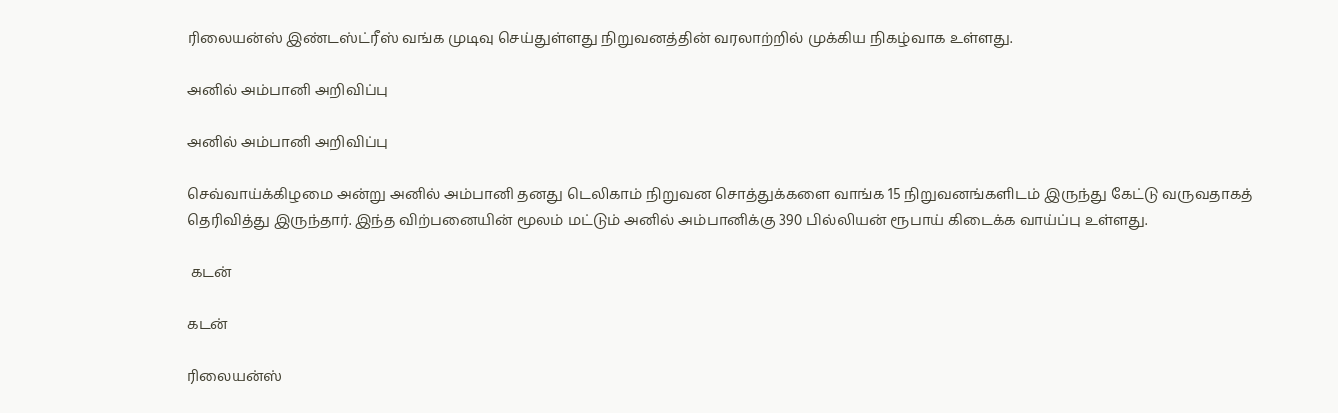ரிலையன்ஸ் இண்டஸ்ட்ரீஸ் வங்க முடிவு செய்துள்ளது நிறுவனத்தின் வரலாற்றில் முக்கிய நிகழ்வாக உள்ளது.

அனில் அம்பானி அறிவிப்பு

அனில் அம்பானி அறிவிப்பு

செவ்வாய்க்கிழமை அன்று அனில் அம்பானி தனது டெலிகாம் நிறுவன சொத்துக்களை வாங்க 15 நிறுவனங்களிடம் இருந்து கேட்டு வருவதாகத் தெரிவித்து இருந்தார். இந்த விற்பனையின் மூலம் மட்டும் அனில் அம்பானிக்கு 390 பில்லியன் ரூபாய் கிடைக்க வாய்ப்பு உள்ளது.

 கடன்

கடன்

ரிலையன்ஸ்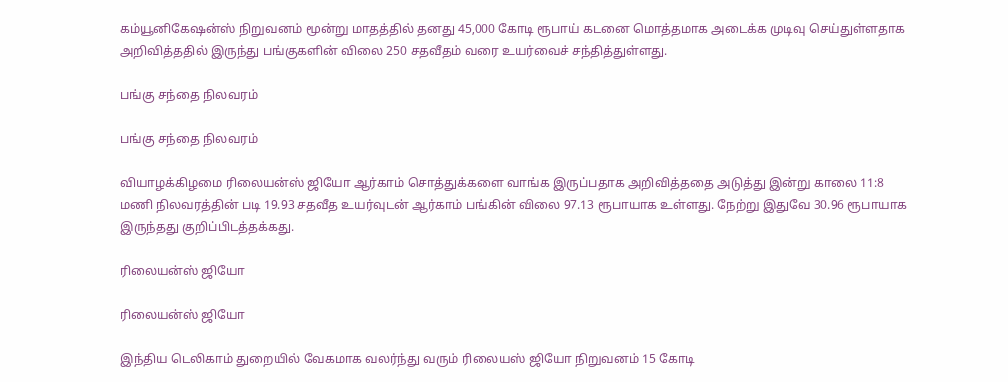கம்யூனிகேஷன்ஸ் நிறுவனம் மூன்று மாதத்தில் தனது 45,000 கோடி ரூபாய் கடனை மொத்தமாக அடைக்க முடிவு செய்துள்ளதாக அறிவித்ததில் இருந்து பங்குகளின் விலை 250 சதவீதம் வரை உயர்வைச் சந்தித்துள்ளது.

பங்கு சந்தை நிலவரம்

பங்கு சந்தை நிலவரம்

வியாழக்கிழமை ரிலையன்ஸ் ஜியோ ஆர்காம் சொத்துக்களை வாங்க இருப்பதாக அறிவித்ததை அடுத்து இன்று காலை 11:8 மணி நிலவரத்தின் படி 19.93 சதவீத உயர்வுடன் ஆர்காம் பங்கின் விலை 97.13 ரூபாயாக உள்ளது. நேற்று இதுவே 30.96 ரூபாயாக இருந்தது குறிப்பிடத்தக்கது.

ரிலையன்ஸ் ஜியோ

ரிலையன்ஸ் ஜியோ

இந்திய டெலிகாம் துறையில் வேகமாக வலர்ந்து வரும் ரிலையஸ் ஜியோ நிறுவனம் 15 கோடி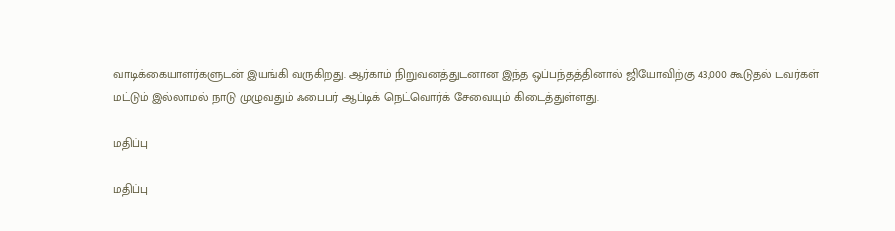வாடிக்கையாளர்களுடன் இயங்கி வருகிறது. ஆர்காம் நிறுவனத்துடனான இந்த ஒப்பந்தத்தினால் ஜியோவிற்கு 43,000 கூடுதல் டவர்கள் மட்டும் இல்லாமல் நாடு முழுவதும் ஃபைபர் ஆப்டிக் நெட்வொர்க் சேவையும் கிடைத்துள்ளது.

மதிப்பு

மதிப்பு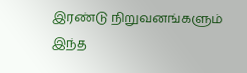இரண்டு நிறுவனங்களும் இந்த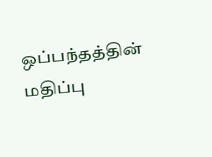ஒப்பந்தத்தின் மதிப்பு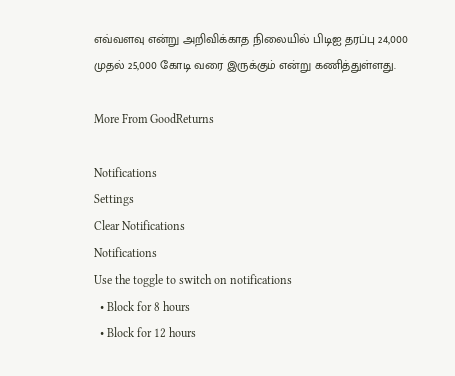எவ்வளவு என்று அறிவிக்காத நிலையில் பிடிஐ தரப்பு 24,000 முதல் 25,000 கோடி வரை இருக்கும் என்று கணித்துள்ளது.

More From GoodReturns

Notifications
Settings
Clear Notifications
Notifications
Use the toggle to switch on notifications
  • Block for 8 hours
  • Block for 12 hours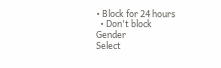• Block for 24 hours
  • Don't block
Gender
Select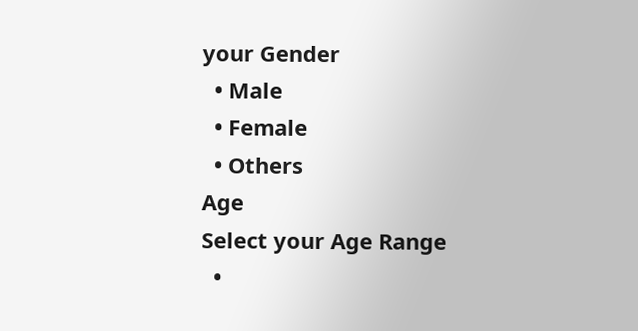your Gender
  • Male
  • Female
  • Others
Age
Select your Age Range
  •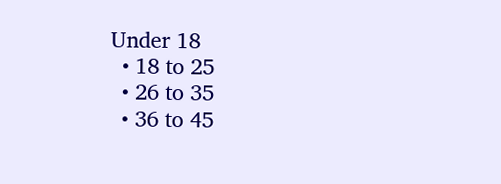Under 18
  • 18 to 25
  • 26 to 35
  • 36 to 45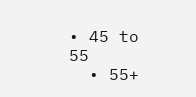• 45 to 55
  • 55+